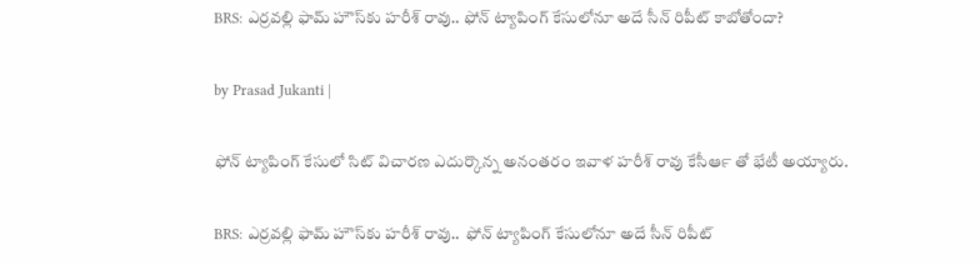BRS: ఎర్రవల్లి ఫామ్ హౌస్‍కు హరీశ్ రావు.. ఫోన్ ట్యాపింగ్ కేసులోనూ అదే సీన్ రిపీట్ కాబోతోందా?

by Prasad Jukanti |

ఫోన్ ట్యాపింగ్ కేసులో సిట్ విచారణ ఎదుర్కొన్న అనంతరం ఇవాళ హరీశ్ రావు కేసీఆర్‍ తో భేటీ అయ్యారు.

BRS: ఎర్రవల్లి ఫామ్ హౌస్‍కు హరీశ్ రావు..  ఫోన్ ట్యాపింగ్ కేసులోనూ అదే సీన్ రిపీట్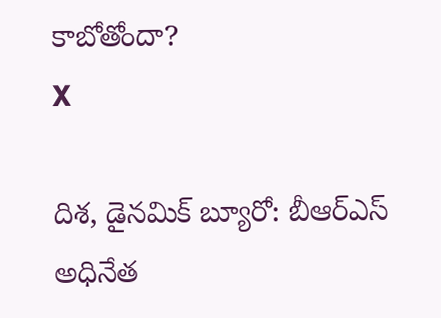కాబోతోందా?
X

దిశ, డైనమిక్ బ్యూరో: బీఆర్ఎస్ అధినేత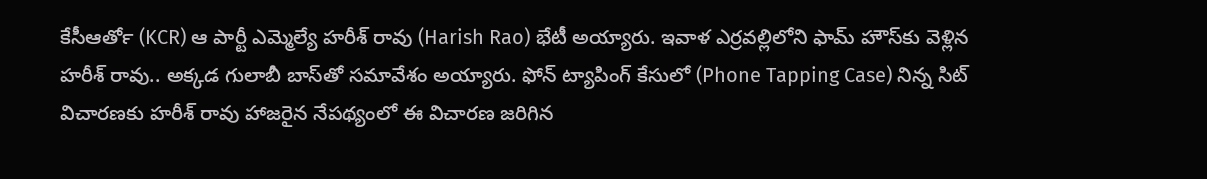కేసీఆర్‍తో (KCR) ఆ పార్టీ ఎమ్మెల్యే హరీశ్ రావు (Harish Rao) భేటీ అయ్యారు. ఇవాళ ఎర్రవల్లిలోని ఫామ్ హౌస్‍‍కు వెళ్లిన హరీశ్ రావు.. అక్కడ గులాబీ బాస్‍తో సమావేశం అయ్యారు. ఫోన్ ట్యాపింగ్ కేసులో (Phone Tapping Case) నిన్న సిట్ విచారణకు హరీశ్ రావు హాజరైన నేపథ్యంలో ఈ విచారణ జరిగిన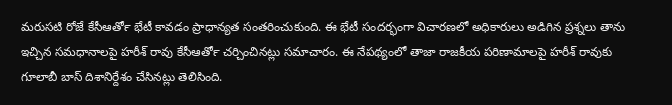మరుసటి రోజే కేసీఆర్‍తో భేటీ కావడం ప్రాధాన్యత సంతరించుకుంది. ఈ భేటీ సందర్భంగా విచారణలో అధికారులు అడిగిన ప్రశ్నలు తాను ఇచ్చిన సమధానాలపై హరీశ్ రావు కేసీఆర్‍తో చర్చించినట్లు సమాచారం. ఈ నేపథ్యంలో తాజా రాజకీయ పరిణామాలపై హరీశ్ రావుకు గూలాబీ బాస్ దిశానిర్దేశం చేసినట్లు తెలిసింది.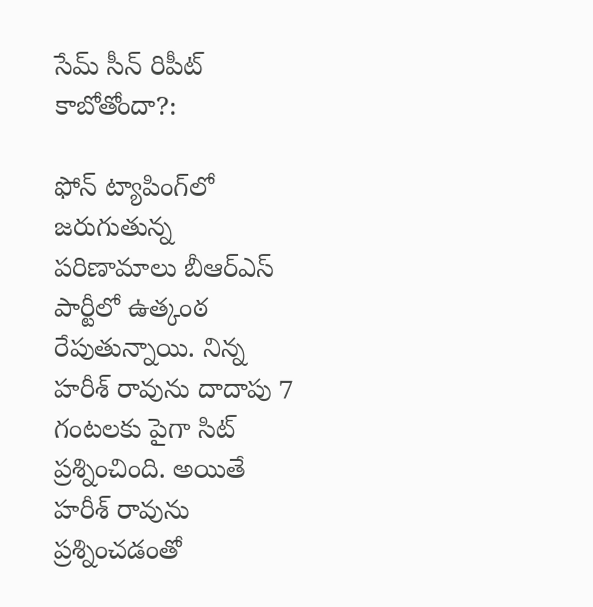సేమ్ సీన్ రిపీట్ కాబోతోందా?:

ఫోన్ ట్యాపింగ్‍లో జరుగుతున్న పరిణామాలు బీఆర్ఎస్ పార్టీలో ఉత్కంఠ రేపుతున్నాయి. నిన్న హరీశ్ రావును దాదాపు 7 గంటలకు పైగా సిట్ ప్రశ్నించింది. అయితే హరీశ్ రావును ప్రశ్నించడంతో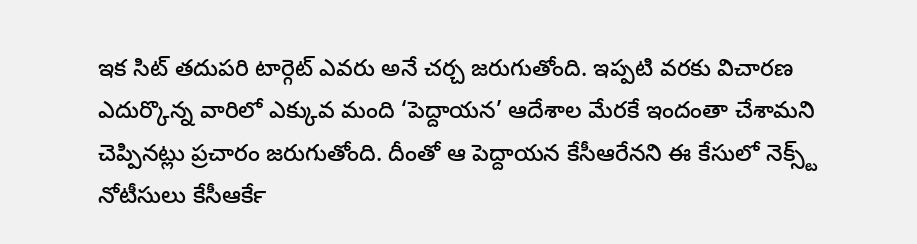ఇక సిట్ తదుపరి టార్గెట్ ఎవరు అనే చర్చ జరుగుతోంది. ఇప్పటి వరకు విచారణ ఎదుర్కొన్న వారిలో ఎక్కువ మంది ‘పెద్దాయన’ ఆదేశాల మేరకే ఇందంతా చేశామని చెప్పినట్లు ప్రచారం జరుగుతోంది. దీంతో ఆ పెద్దాయన కేసీఆరేనని ఈ కేసులో నెక్స్ట్ నోటీసులు కేసీఆర్‍కే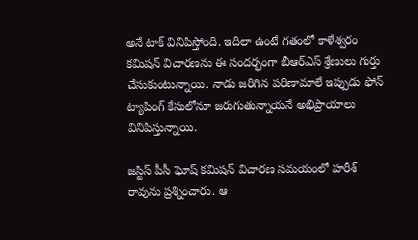అనే టాక్ వినిపిస్తోంది. ఇదిలా ఉంటే గతంలో కాళేశ్వరం కమిషన్ విచారణను ఈ సందర్భంగా బీఆర్ఎస్ శ్రేణులు గుర్తు చేసుకుంటున్నాయి. నాడు జరిగిన పరిణామాలే ఇప్పుడు ఫోన్ ట్యాపింగ్ కేసులోనూ జరుగుతున్నాయనే అభిప్రాయాలు వినిపిస్తున్నాయి.

జస్టిస్ పీసీ ఘోష్ కమిషన్ విచారణ సమయంలో హరీశ్ రావును ప్రశ్నించారు. ఆ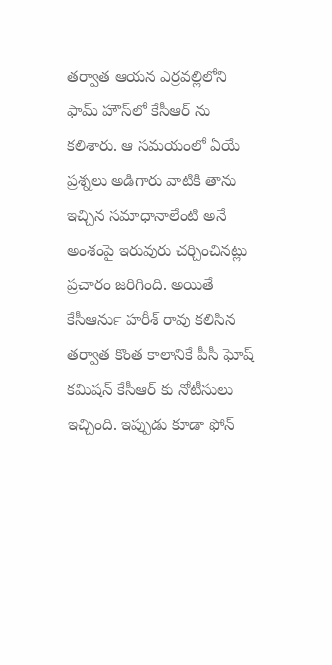తర్వాత ఆయన ఎర్రవల్లిలోని ఫామ్ హౌస్‍లో కేసీఆర్ ను కలిశారు. ఆ సమయంలో ఏయే ప్రశ్నలు అడిగారు వాటికి తాను ఇచ్చిన సమాధానాలేంటి అనే అంశంపై ఇరువురు చర్చించినట్లు ప్రచారం జరిగింది. అయితే కేసీఆర్‍ను హరీశ్ రావు కలిసిన తర్వాత కొంత కాలానికే పీసీ ఘోష్ కమిషన్ కేసీఆర్ కు నోటీసులు ఇచ్చింది. ఇప్పుడు కూడా ఫోన్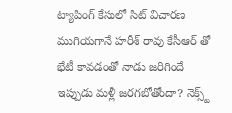ట్యాపింగ్ కేసులో సిట్ విచారణ ముగియగానే హరీశ్ రావు కేసీఆర్ తో భేటీ కావడంతో నాడు జరిగిందే ఇప్పుడు మళ్లీ జరగబోతోందా? నెక్స్ట్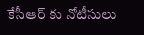కేసీఆర్ కు నోటీసులు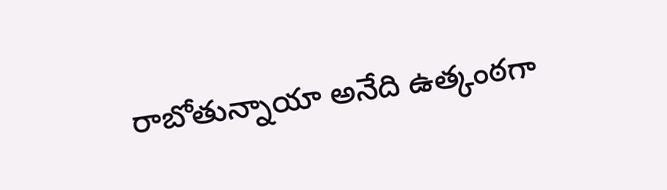రాబోతున్నాయా అనేది ఉత్కంఠగా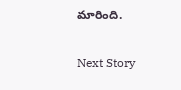మారింది.

Next Story